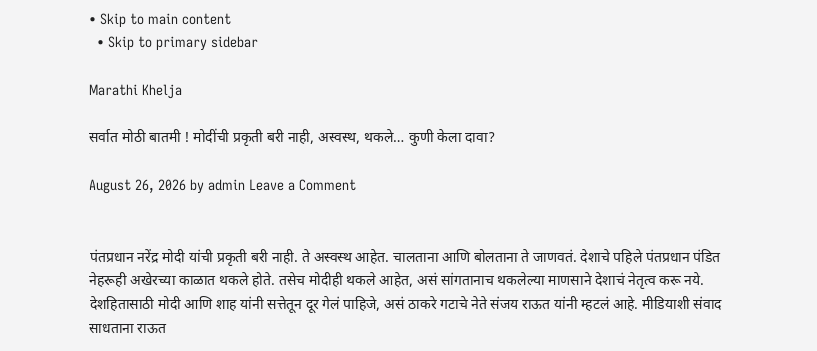• Skip to main content
  • Skip to primary sidebar

Marathi Khelja

सर्वात मोठी बातमी ! मोदींची प्रकृती बरी नाही, अस्वस्थ, थकले… कुणी केला दावा?

August 26, 2026 by admin Leave a Comment


पंतप्रधान नरेंद्र मोदी यांची प्रकृती बरी नाही. ते अस्वस्थ आहेत. चालताना आणि बोलताना ते जाणवतं. देशाचे पहिले पंतप्रधान पंडित नेहरूही अखेरच्या काळात थकले होते. तसेच मोदीही थकले आहेत, असं सांगतानाच थकलेल्या माणसाने देशाचं नेतृत्व करू नये. देशहितासाठी मोदी आणि शाह यांनी सत्तेतून दूर गेलं पाहिजे, असं ठाकरे गटाचे नेते संजय राऊत यांनी म्हटलं आहे. मीडियाशी संवाद साधताना राऊत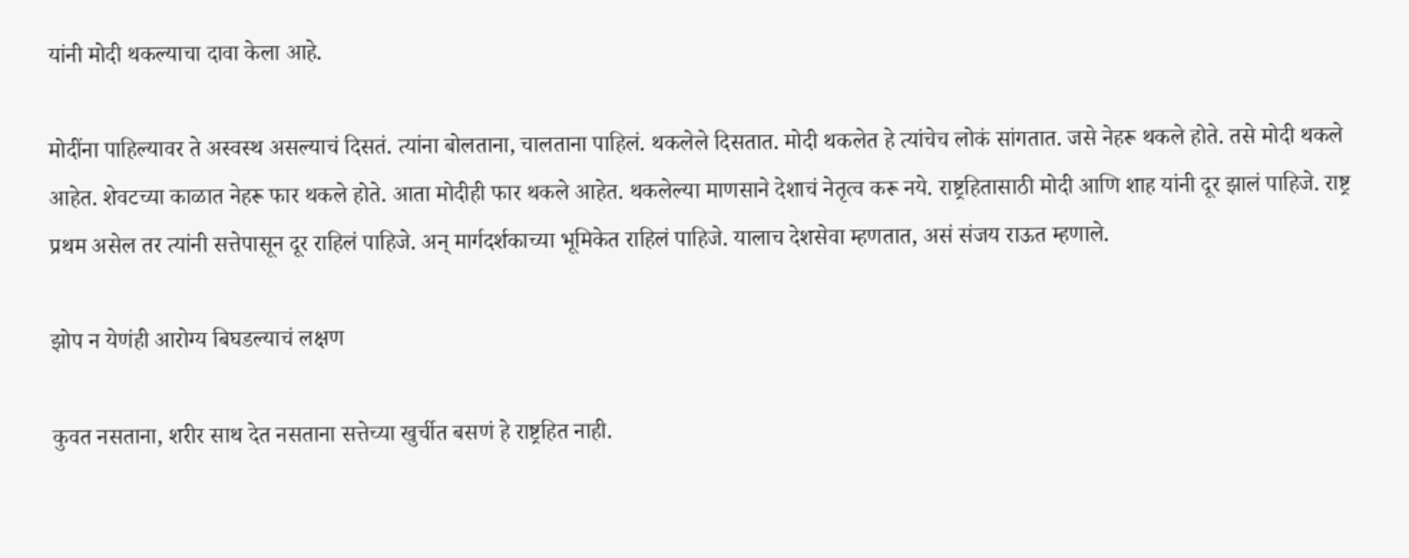यांनी मोदी थकल्याचा दावा केला आहे.

मोदींना पाहिल्यावर ते अस्वस्थ असल्याचं दिसतं. त्यांना बोलताना, चालताना पाहिलं. थकलेले दिसतात. मोदी थकलेत हे त्यांचेच लोकं सांगतात. जसे नेहरू थकले होते. तसे मोदी थकले आहेत. शेवटच्या काळात नेहरू फार थकले होते. आता मोदीही फार थकले आहेत. थकलेल्या माणसाने देशाचं नेतृत्व करू नये. राष्ट्रहितासाठी मोदी आणि शाह यांनी दूर झालं पाहिजे. राष्ट्र प्रथम असेल तर त्यांनी सत्तेपासून दूर राहिलं पाहिजे. अन् मार्गदर्शकाच्या भूमिकेत राहिलं पाहिजे. यालाच देशसेवा म्हणतात, असं संजय राऊत म्हणाले.

झोप न येणंही आरोग्य बिघडल्याचं लक्षण

कुवत नसताना, शरीर साथ देत नसताना सत्तेच्या खुर्चीत बसणं हे राष्ट्रहित नाही.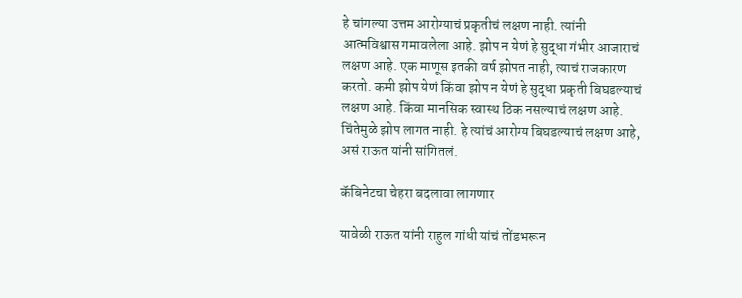हे चांगल्या उत्तम आरोग्याचं प्रकृतीचं लक्षण नाही. त्यांनी आत्मविश्वास गमावलेला आहे. झोप न येणं हे सुद्धा गंभीर आजाराचं लक्षण आहे. एक माणूस इतकी वर्ष झोपत नाही, त्याचं राजकारण करतो. कमी झोप येणं किंवा झोप न येणं हे सुद्धा प्रकृती बिघडल्याचं लक्षण आहे. किंवा मानसिक स्वास्थ ठिक नसल्याचं लक्षण आहे. चिंतेमुळे झोप लागत नाही. हे त्यांचं आरोग्य बिघडल्याचं लक्षण आहे, असं राऊत यांनी सांगितलं.

कॅबिनेटचा चेहरा बदलावा लागणार

यावेळी राऊत यांनी राहुल गांधी यांचं तोंडभरून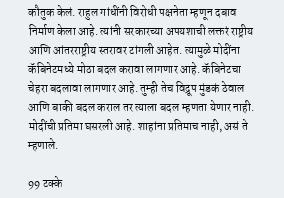कौतुक केलं. राहुल गांधींनी विरोधी पक्षनेता म्हणून दबाव निर्माण केला आहे. त्यांनी सरकारच्या अपयशाची लक्तरं राष्ट्रीय आणि आंतरराष्ट्रीय स्तरावर टांगली आहेत. त्यामुळे मोदींना कॅबिनेटमध्ये मोठा बदल करावा लागणार आहे. कॅबिनेटचा चेहरा बदलावा लागणार आहे. तुम्ही तेच विद्रूप मुंडकं ठेवाल आणि बाकी बदल कराल तर त्याला बदल म्हणता येणार नाही. मोदींची प्रतिमा घसरली आहे. शाहांना प्रतिमाच नाही, असं ते म्हणाले.

99 टक्के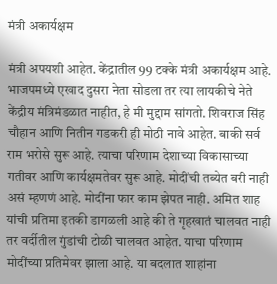मंत्री अकार्यक्षम

मंत्री अपयशी आहेत. केंद्रातील 99 टक्के मंत्री अकार्यक्षम आहे. भाजपमध्ये एखाद दुसरा नेता सोडला तर त्या लायकीचे नेते केंद्रीय मंत्रिमंडळात नाहीत, हे मी मुद्दाम सांगतो. शिवराज सिंह चौहान आणि नितीन गडकरी ही मोठी नावे आहेत. बाकी सर्व राम भरोसे सुरू आहे. त्याचा परिणाम देशाच्या विकासाच्या गतीवर आणि कार्यक्षमतेवर सुरू आहे. मोदींची तब्येत बरी नाही असं म्हणणं आहे. मोदींना फार काम झेपत नाही. अमित शाह यांची प्रतिमा इतकी डागळली आहे की ते गृहखातं चालवत नाही तर वर्दीतील गुंडांची टोळी चालवत आहेत. याचा परिणाम मोदींच्या प्रतिमेवर झाला आहे. या बदलात शाहांना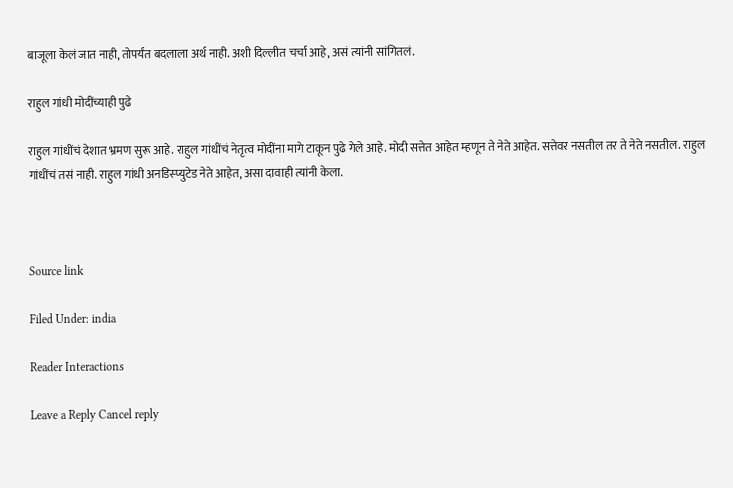बाजूला केलं जात नाही, तोपर्यंत बदलाला अर्थ नाही. अशी दिल्लीत चर्चा आहे, असं त्यांनी सांगितलं.

राहुल गांधी मोदींच्याही पुढे

राहुल गांधींचं देशात भ्रमण सुरू आहे. राहुल गांधींचं नेतृत्व मोदींना मागे टाकून पुढे गेले आहे. मोदी सत्तेत आहेत म्हणून ते नेते आहेत. सत्तेवर नसतील तर ते नेते नसतील. राहुल गांधींचं तसं नाही. राहुल गांधी अनडिस्प्युटेड नेते आहेत, असा दावाही त्यांनी केला.



Source link

Filed Under: india

Reader Interactions

Leave a Reply Cancel reply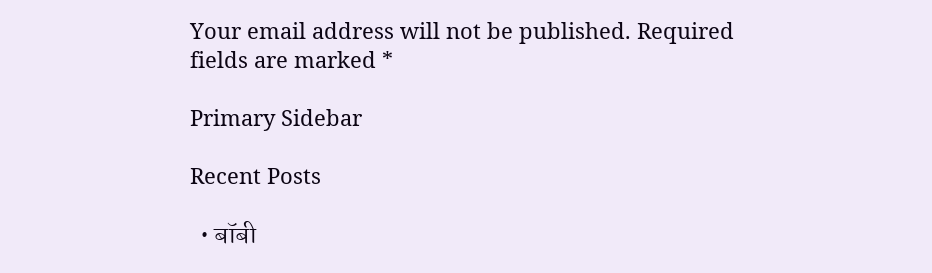Your email address will not be published. Required fields are marked *

Primary Sidebar

Recent Posts

  • बॉबी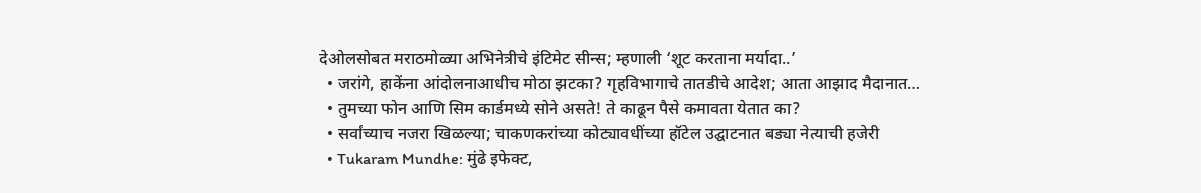देओलसोबत मराठमोळ्या अभिनेत्रीचे इंटिमेट सीन्स; म्हणाली ‘शूट करताना मर्यादा..’
  • जरांगे, हाकेंना आंदोलनाआधीच मोठा झटका? गृहविभागाचे तातडीचे आदेश; आता आझाद मैदानात…
  • तुमच्या फोन आणि सिम कार्डमध्ये सोने असते! ते काढून पैसे कमावता येतात का?
  • सर्वांच्याच नजरा खिळल्या; चाकणकरांच्या कोट्यावधींच्या हॉटेल उद्घाटनात बड्या नेत्याची हजेरी
  • Tukaram Mundhe: मुंढे इफेक्ट,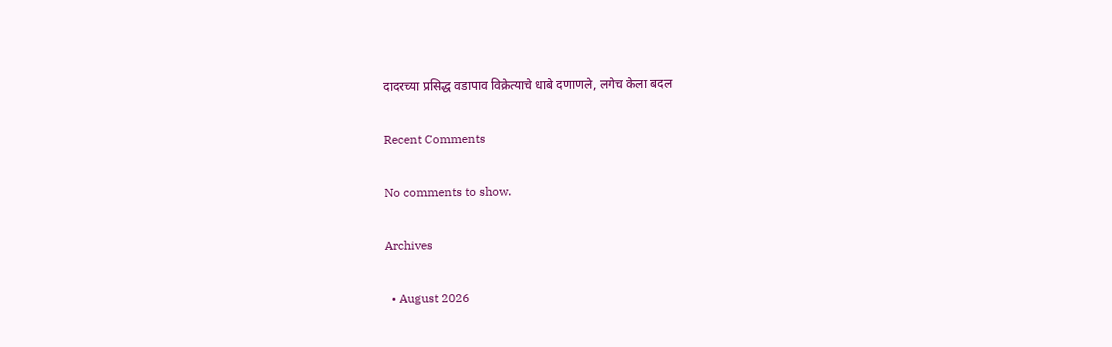दादरच्या प्रसिद्ध वडापाव विक्रेत्याचे धाबे दणाणले, लगेच केला बदल

Recent Comments

No comments to show.

Archives

  • August 2026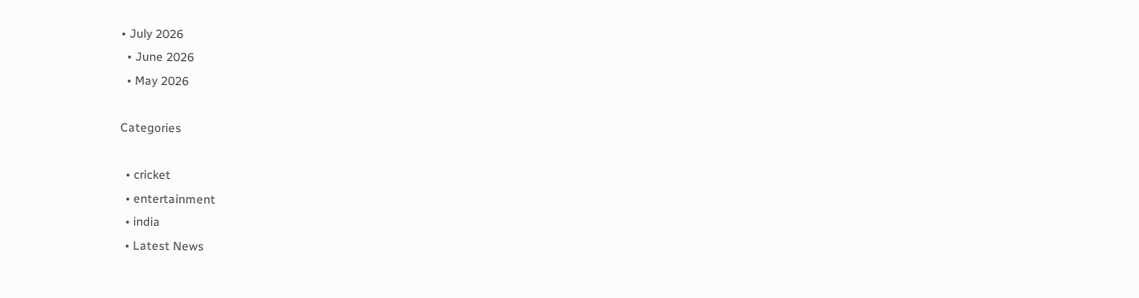• July 2026
  • June 2026
  • May 2026

Categories

  • cricket
  • entertainment
  • india
  • Latest News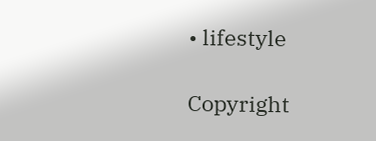• lifestyle

Copyright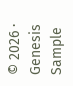© 2026 · Genesis Sample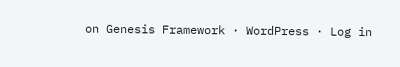on Genesis Framework · WordPress · Log in